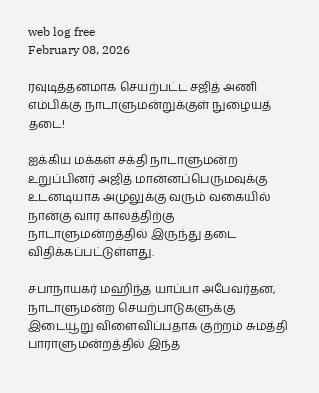web log free
February 08, 2026

ரவுடித்தனமாக செயற்பட்ட சஜித் அணி எம்பிக்கு நாடாளுமன்றுக்குள் நுழையத் தடை!

ஐக்கிய மக்கள் சக்தி நாடாளுமன்ற உறுப்பினர் அஜித் மான்னப்பெருமவுக்கு உடனடியாக அமுலுக்கு வரும் வகையில் நான்கு வார காலத்திற்கு நாடாளுமன்றத்தில் இருந்து தடை விதிக்கப்பட்டுள்ளது.

சபாநாயகர் மஹிந்த யாப்பா அபேவர்தன, நாடாளுமன்ற செயற்பாடுகளுக்கு இடையூறு விளைவிப்பதாக குற்றம் சுமத்தி பாராளுமன்றத்தில் இந்த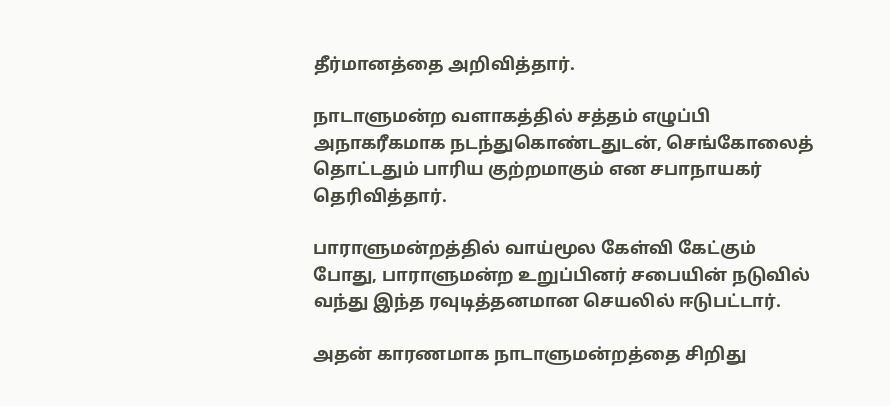தீர்மானத்தை அறிவித்தார்.

நாடாளுமன்ற வளாகத்தில் சத்தம் எழுப்பி அநாகரீகமாக நடந்துகொண்டதுடன், செங்கோலைத் தொட்டதும் பாரிய குற்றமாகும் என சபாநாயகர் தெரிவித்தார்.

பாராளுமன்றத்தில் வாய்மூல கேள்வி கேட்கும் போது, பாராளுமன்ற உறுப்பினர் சபையின் நடுவில் வந்து இந்த ரவுடித்தனமான செயலில் ஈடுபட்டார்.

அதன் காரணமாக நாடாளுமன்றத்தை சிறிது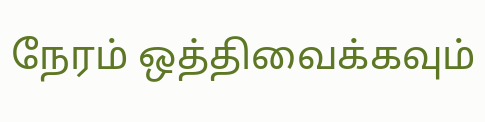நேரம் ஒத்திவைக்கவும்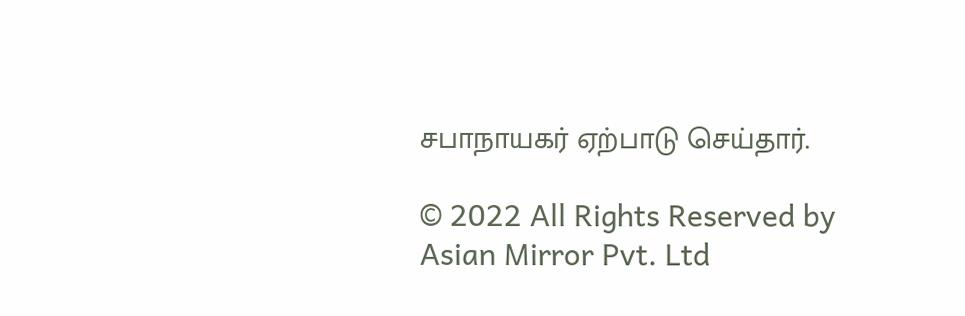சபாநாயகர் ஏற்பாடு செய்தார்.

© 2022 All Rights Reserved by Asian Mirror Pvt. Ltd